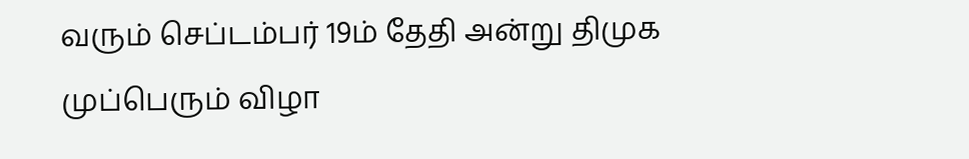வரும் செப்டம்பர் 19ம் தேதி அன்று திமுக முப்பெரும் விழா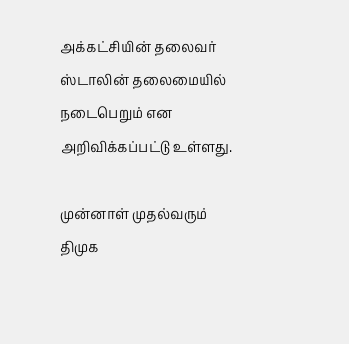அக்கட்சியின் தலைவர் ஸ்டாலின் தலைமையில் நடைபெறும் என அறிவிக்கப்பட்டு உள்ளது.

முன்னாள் முதல்வரும் திமுக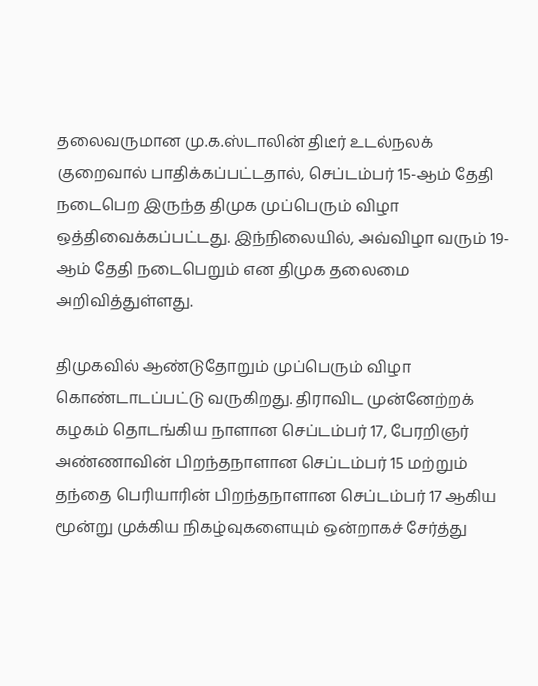தலைவருமான மு.க.ஸ்டாலின் திடீர் உடல்நலக் குறைவால் பாதிக்கப்பட்டதால், செப்டம்பர் 15-ஆம் தேதி நடைபெற இருந்த திமுக முப்பெரும் விழா ஒத்திவைக்கப்பட்டது. இந்நிலையில், அவ்விழா வரும் 19-ஆம் தேதி நடைபெறும் என திமுக தலைமை அறிவித்துள்ளது.

திமுகவில் ஆண்டுதோறும் முப்பெரும் விழா கொண்டாடப்பட்டு வருகிறது. திராவிட முன்னேற்றக் கழகம் தொடங்கிய நாளான செப்டம்பர் 17, பேரறிஞர் அண்ணாவின் பிறந்தநாளான செப்டம்பர் 15 மற்றும் தந்தை பெரியாரின் பிறந்தநாளான செப்டம்பர் 17 ஆகிய மூன்று முக்கிய நிகழ்வுகளையும் ஒன்றாகச் சேர்த்து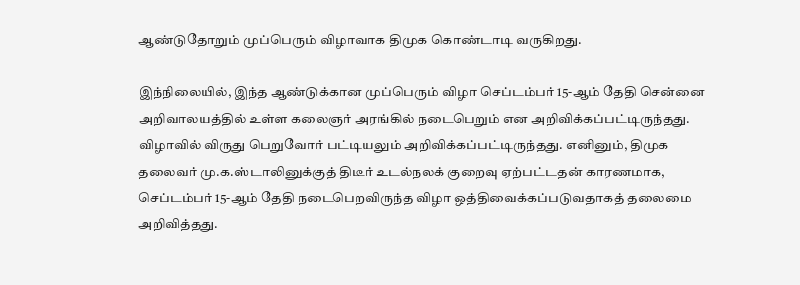ஆண்டுதோறும் முப்பெரும் விழாவாக திமுக கொண்டாடி வருகிறது.

இந்நிலையில், இந்த ஆண்டுக்கான முப்பெரும் விழா செப்டம்பர் 15-ஆம் தேதி சென்னை அறிவாலயத்தில் உள்ள கலைஞர் அரங்கில் நடைபெறும் என அறிவிக்கப்பட்டிருந்தது. விழாவில் விருது பெறுவோர் பட்டியலும் அறிவிக்கப்பட்டிருந்தது. எனினும், திமுக தலைவர் மு.க.ஸ்டாலினுக்குத் திடீர் உடல்நலக் குறைவு ஏற்பட்டதன் காரணமாக, செப்டம்பர் 15-ஆம் தேதி நடைபெறவிருந்த விழா ஒத்திவைக்கப்படுவதாகத் தலைமை அறிவித்தது.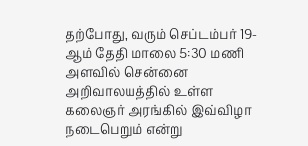தற்போது, வரும் செப்டம்பர் 19-ஆம் தேதி மாலை 5:30 மணி அளவில் சென்னை அறிவாலயத்தில் உள்ள கலைஞர் அரங்கில் இவ்விழா நடைபெறும் என்று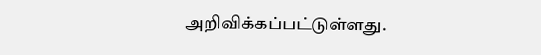அறிவிக்கப்பட்டுள்ளது.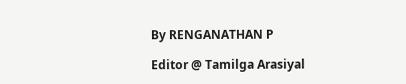By RENGANATHAN P

Editor @ Tamilga Arasiyal